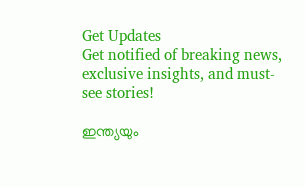Get Updates
Get notified of breaking news, exclusive insights, and must-see stories!

ഇന്ത്യയും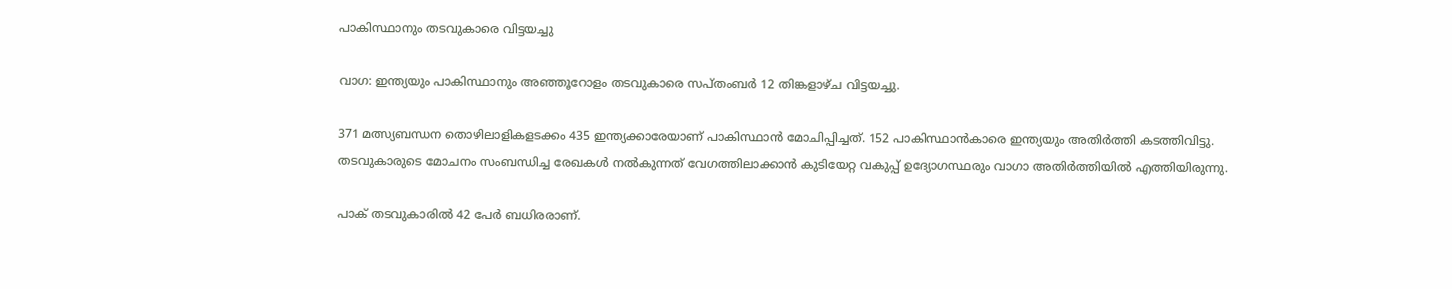പാകിസ്ഥാനും തടവുകാരെ വിട്ടയച്ചു

വാഗ: ഇന്ത്യയും പാകിസ്ഥാനും അഞ്ഞൂറോളം തടവുകാരെ സപ്തംബര്‍ 12 തിങ്കളാഴ്ച വിട്ടയച്ചു.

371 മത്സ്യബന്ധന തൊഴിലാളികളടക്കം 435 ഇന്ത്യക്കാരേയാണ് പാകിസ്ഥാന്‍ മോചിപ്പിച്ചത്. 152 പാകിസ്ഥാന്‍കാരെ ഇന്ത്യയും അതിര്‍ത്തി കടത്തിവിട്ടു. തടവുകാരുടെ മോചനം സംബന്ധിച്ച രേഖകള്‍ നല്‍കുന്നത് വേഗത്തിലാക്കാന്‍ കുടിയേറ്റ വകുപ്പ് ഉദ്യോഗസ്ഥരും വാഗാ അതിര്‍ത്തിയില്‍ എത്തിയിരുന്നു.

പാക് തടവുകാരില്‍ 42 പേര്‍ ബധിരരാണ്.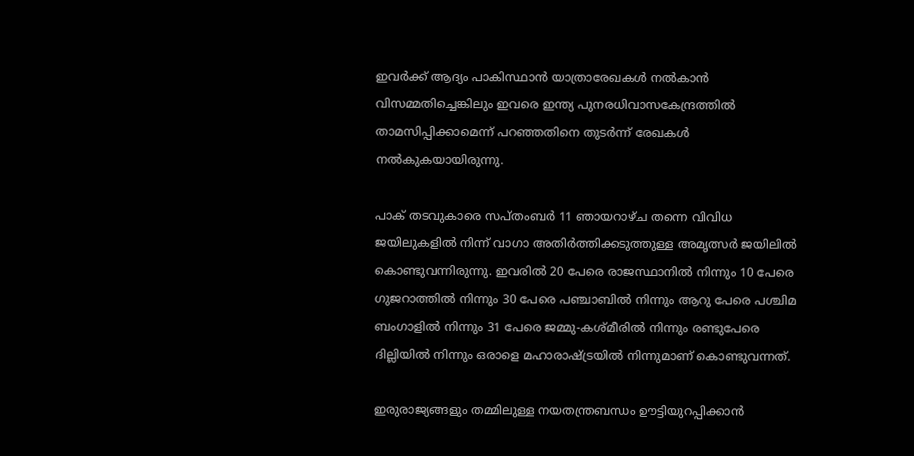ഇവര്‍ക്ക് ആദ്യം പാകിസ്ഥാന്‍ യാത്രാരേഖകള്‍ നല്‍കാന്‍ വിസമ്മതിച്ചെങ്കിലും ഇവരെ ഇന്ത്യ പുനരധിവാസകേന്ദ്രത്തില്‍ താമസിപ്പിക്കാമെന്ന് പറഞ്ഞതിനെ തുടര്‍ന്ന് രേഖകള്‍ നല്‍കുകയായിരുന്നു.

പാക് തടവുകാരെ സപ്തംബര്‍ 11 ഞായറാഴ്ച തന്നെ വിവിധ ജയിലുകളില്‍ നിന്ന് വാഗാ അതിര്‍ത്തിക്കടുത്തുള്ള അമൃത്സര്‍ ജയിലില്‍ കൊണ്ടുവന്നിരുന്നു. ഇവരില്‍ 20 പേരെ രാജസ്ഥാനില്‍ നിന്നും 10 പേരെ ഗുജറാത്തില്‍ നിന്നും 30 പേരെ പഞ്ചാബില്‍ നിന്നും ആറു പേരെ പശ്ചിമ ബംഗാളില്‍ നിന്നും 31 പേരെ ജമ്മു-കശ്മീരില്‍ നിന്നും രണ്ടുപേരെ ദില്ലിയില്‍ നിന്നും ഒരാളെ മഹാരാഷ്ട്രയില്‍ നിന്നുമാണ് കൊണ്ടുവന്നത്.

ഇരുരാജ്യങ്ങളും തമ്മിലുള്ള നയതന്ത്രബന്ധം ഊട്ടിയുറപ്പിക്കാന്‍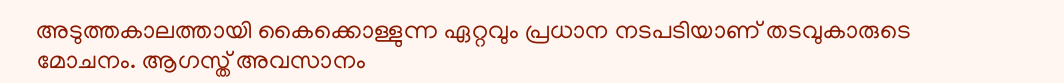അടുത്തകാലത്തായി കൈക്കൊള്ളുന്ന ഏറ്റവും പ്രധാന നടപടിയാണ് തടവുകാരുടെ മോചനം. ആഗസ്ത് അവസാനം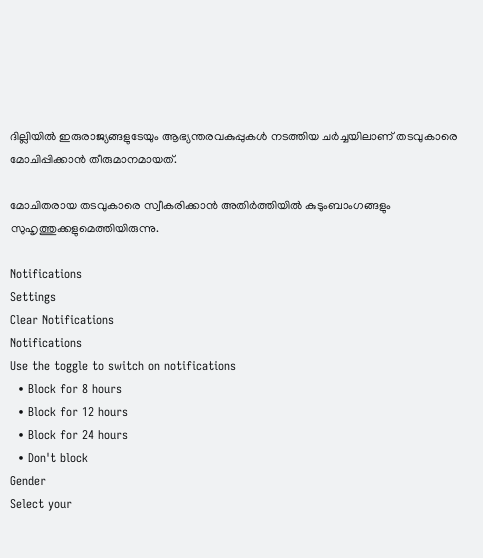ദില്ലിയില്‍ ഇരുരാജ്യങ്ങളുടേയും ആഭ്യന്തരവകുപ്പുകള്‍ നടത്തിയ ചര്‍ച്ചയിലാണ് തടവുകാരെ മോചിപ്പിക്കാന്‍ തീരുമാനമായത്.

മോചിതരായ തടവുകാരെ സ്വീകരിക്കാന്‍ അതിര്‍ത്തിയില്‍ കുടുംബാംഗങ്ങളും സുഹൃത്തുക്കളുമെത്തിയിരുന്നു.

Notifications
Settings
Clear Notifications
Notifications
Use the toggle to switch on notifications
  • Block for 8 hours
  • Block for 12 hours
  • Block for 24 hours
  • Don't block
Gender
Select your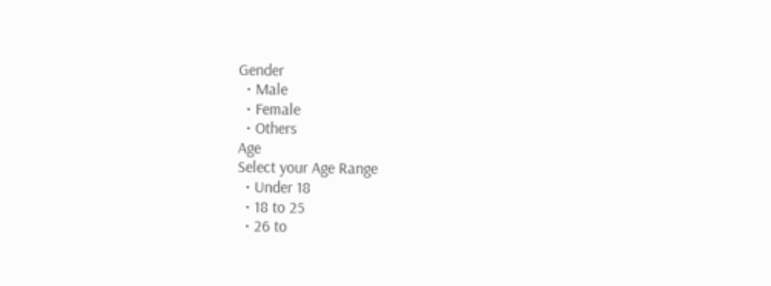Gender
  • Male
  • Female
  • Others
Age
Select your Age Range
  • Under 18
  • 18 to 25
  • 26 to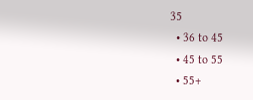35
  • 36 to 45
  • 45 to 55
  • 55+